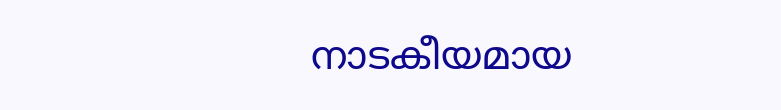നാടകീയമായ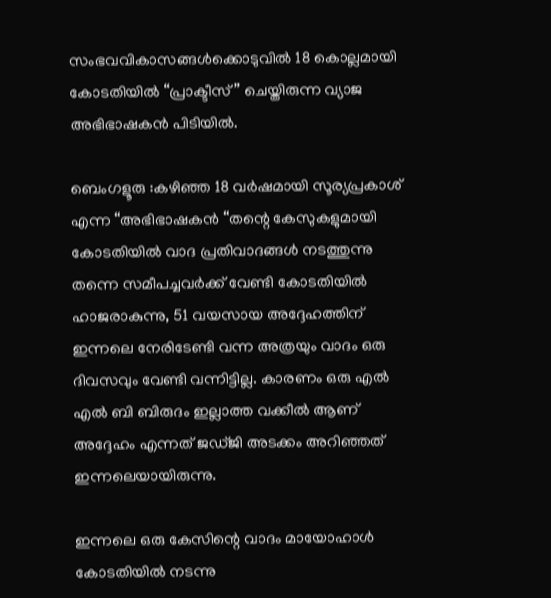സംഭവവികാസങ്ങൾക്കൊടുവിൽ 18 കൊല്ലമായി കോടതിയിൽ “പ്രാക്ടീസ് ” ചെയ്തിരുന്ന വ്യാജ അഭിഭാഷകൻ പിടിയിൽ.

ബെംഗളൂരു :കഴിഞ്ഞ 18 വർഷമായി സൂര്യപ്രകാശ് എന്ന “അഭിഭാഷകൻ “തന്റെ കേസുകളുമായി കോടതിയിൽ വാദ പ്രതിവാദങ്ങൾ നടത്തുന്നു തന്നെ സമീപച്ചവർക്ക് വേണ്ടി കോടതിയിൽ ഹാജരാകുന്നു, 51 വയസായ അദ്ദേഹത്തിന് ഇന്നലെ നേരിടേണ്ടി വന്ന അത്രയും വാദം ഒരു ദിവസവും വേണ്ടി വന്നിട്ടില്ല. കാരണം ഒരു എൽ എൽ ബി ബിരുദം ഇല്ലാത്ത വക്കീൽ ആണ് അദ്ദേഹം എന്നത് ജഡ്ജി അടക്കം അറിഞ്ഞത് ഇന്നലെയായിരുന്നു.

ഇന്നലെ ഒരു കേസിന്റെ വാദം മായോഹാൾ കോടതിയിൽ നടന്നു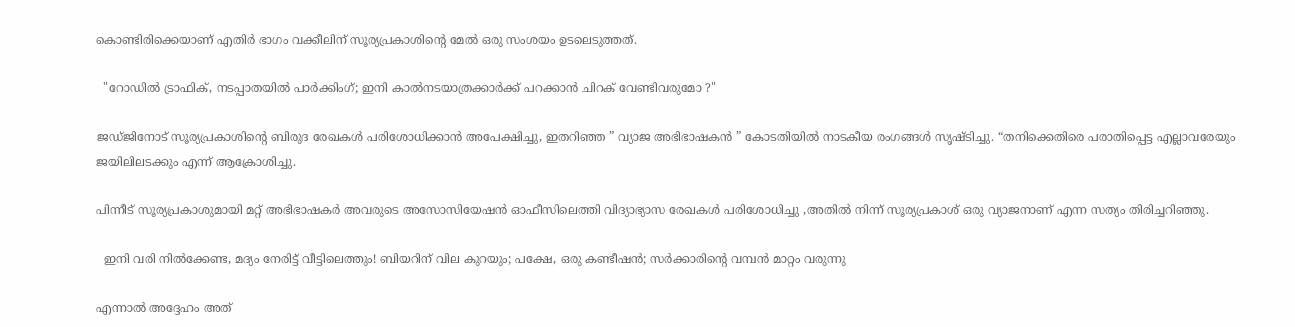കൊണ്ടിരിക്കെയാണ് എതിർ ഭാഗം വക്കീലിന് സൂര്യപ്രകാശിന്റെ മേൽ ഒരു സംശയം ഉടലെടുത്തത്.

  "റോഡിൽ ട്രാഫിക്, നടപ്പാതയിൽ പാർക്കിംഗ്; ഇനി കാൽനടയാത്രക്കാർക്ക് പറക്കാൻ ചിറക് വേണ്ടിവരുമോ ?"

ജഡ്ജിനോട് സൂര്യപ്രകാശിന്റെ ബിരുദ രേഖകൾ പരിശോധിക്കാൻ അപേക്ഷിച്ചു, ഇതറിഞ്ഞ ” വ്യാജ അഭിഭാഷകൻ ” കോടതിയിൽ നാടകീയ രംഗങ്ങൾ സൃഷ്ടിച്ചു. “തനിക്കെതിരെ പരാതിപ്പെട്ട എല്ലാവരേയും ജയിലിലടക്കും എന്ന് ആക്രോശിച്ചു.

പിന്നീട് സൂര്യപ്രകാശുമായി മറ്റ് അഭിഭാഷകർ അവരുടെ അസോസിയേഷൻ ഓഫീസിലെത്തി വിദ്യാഭ്യാസ രേഖകൾ പരിശോധിച്ചു ,അതിൽ നിന്ന് സൂര്യപ്രകാശ് ഒരു വ്യാജനാണ് എന്ന സത്യം തിരിച്ചറിഞ്ഞു.

  ഇനി വരി നിൽക്കേണ്ട, മദ്യം നേരിട്ട് വീട്ടിലെത്തും! ബിയറിന് വില കുറയും; പക്ഷേ, ഒരു കണ്ടീഷൻ; സർക്കാരിന്റെ വമ്പൻ മാറ്റം വരുന്നു

എന്നാൽ അദ്ദേഹം അത്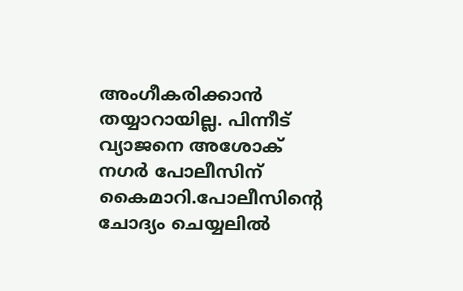അംഗീകരിക്കാൻ തയ്യാറായില്ല. പിന്നീട് വ്യാജനെ അശോക് നഗർ പോലീസിന് കൈമാറി.പോലീസിന്റെ ചോദ്യം ചെയ്യലിൽ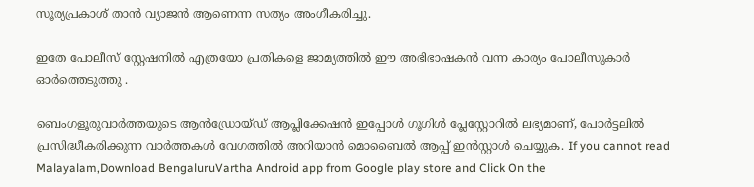സൂര്യപ്രകാശ് താൻ വ്യാജൻ ആണെന്ന സത്യം അംഗീകരിച്ചു.

ഇതേ പോലീസ് സ്റ്റേഷനിൽ എത്രയോ പ്രതികളെ ജാമ്യത്തിൽ ഈ അഭിഭാഷകൻ വന്ന കാര്യം പോലീസുകാർ ഓർത്തെടുത്തു .

ബെംഗളൂരുവാർത്തയുടെ ആൻഡ്രോയ്ഡ് ആപ്ലിക്കേഷൻ ഇപ്പോൾ ഗൂഗിൾ പ്ലേസ്റ്റോറിൽ ലഭ്യമാണ്, പോർട്ടലിൽ പ്രസിദ്ധീകരിക്കുന്ന വാർത്തകൾ വേഗത്തിൽ അറിയാൻ മൊബൈൽ ആപ്പ് ഇൻസ്റ്റാൾ ചെയ്യുക. If you cannot read Malayalam,Download BengaluruVartha Android app from Google play store and Click On the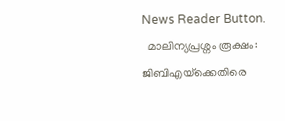News Reader Button.
  മാലിന്യപ്രശ്നം രൂക്ഷം: ജിബിഎയ്‌ക്കെതിരെ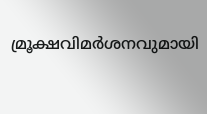മ്രൂക്ഷവിമർശനവുമായി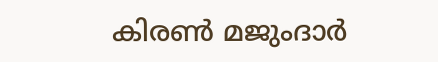കിരൺ മജുംദാർ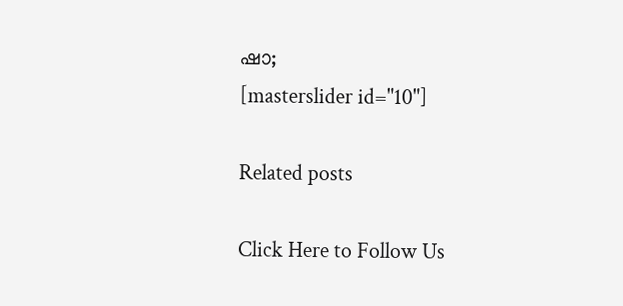ഷാ;
[masterslider id="10"]

Related posts

Click Here to Follow Us